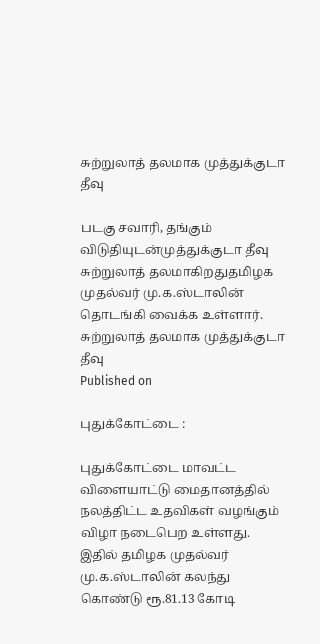சுற்றுலாத் தலமாக முத்துக்குடா தீவு

படகு சவாரி, தங்கும் விடுதியுடன்முத்துக்குடா தீவு சுற்றுலாத் தலமாகிறதுதமிழக முதல்வர் மு.க.ஸ்டாலின் தொடங்கி வைக்க உள்ளார்.
சுற்றுலாத் தலமாக முத்துக்குடா தீவு
Published on

புதுக்கோட்டை :

புதுக்கோட்டை மாவட்ட விளையாட்டு மைதானத்தில் நலத்திட்ட உதவிகள் வழங்கும் விழா நடைபெற உள்ளது. இதில் தமிழக முதல்வர் மு.க.ஸ்டாலின் கலந்து கொண்டு ரூ.81.13 கோடி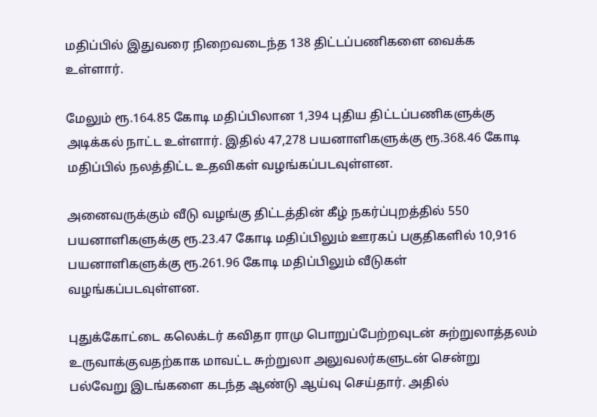மதிப்பில் இதுவரை நிறைவடைந்த 138 திட்டப்பணிகளை வைக்க உள்ளார்.

மேலும் ரூ.164.85 கோடி மதிப்பிலான 1,394 புதிய திட்டப்பணிகளுக்கு அடிக்கல் நாட்ட உள்ளார். இதில் 47,278 பயனாளிகளுக்கு ரூ.368.46 கோடி மதிப்பில் நலத்திட்ட உதவிகள் வழங்கப்படவுள்ளன.

அனைவருக்கும் வீடு வழங்கு திட்டத்தின் கீழ் நகர்ப்புறத்தில் 550 பயனாளிகளுக்கு ரூ.23.47 கோடி மதிப்பிலும் ஊரகப் பகுதிகளில் 10,916 பயனாளிகளுக்கு ரூ.261.96 கோடி மதிப்பிலும் வீடுகள் வழங்கப்படவுள்ளன.

புதுக்கோட்டை கலெக்டர் கவிதா ராமு பொறுப்பேற்றவுடன் சுற்றுலாத்தலம் உருவாக்குவதற்காக மாவட்ட சுற்றுலா அலுவலர்களுடன் சென்று பல்வேறு இடங்களை கடந்த ஆண்டு ஆய்வு செய்தார். அதில்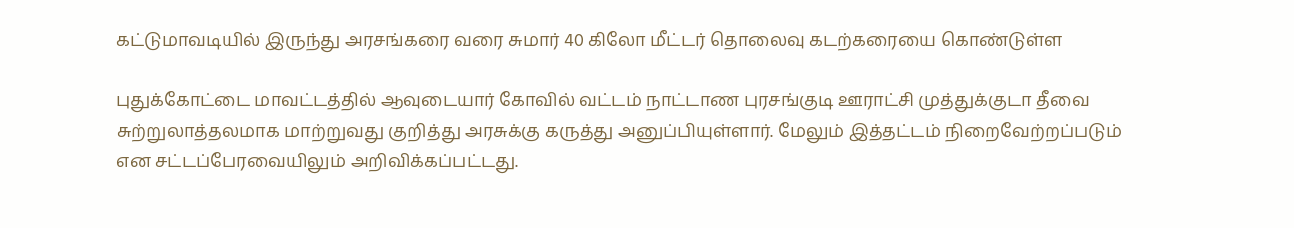கட்டுமாவடியில் இருந்து அரசங்கரை வரை சுமார் 40 கிலோ மீட்டர் தொலைவு கடற்கரையை கொண்டுள்ள

புதுக்கோட்டை மாவட்டத்தில் ஆவுடையார் கோவில் வட்டம் நாட்டாண புரசங்குடி ஊராட்சி முத்துக்குடா தீவை சுற்றுலாத்தலமாக மாற்றுவது குறித்து அரசுக்கு கருத்து அனுப்பியுள்ளார். மேலும் இத்தட்டம் நிறைவேற்றப்படும் என சட்டப்பேரவையிலும் அறிவிக்கப்பட்டது.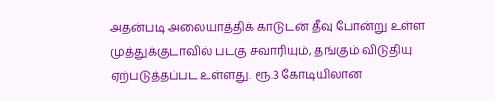அதன்படி அலையாத்திக் காடுடன் தீவு போன்று உள்ள முத்துக்குடாவில் படகு சவாரியும், தங்கும் விடுதியு ஏற்படுத்தப்பட உள்ளது. ரூ.3 கோடியிலான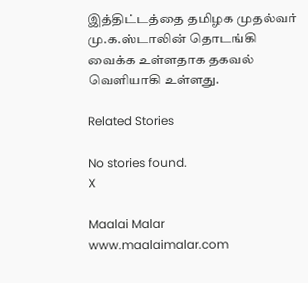இத்திட்டத்தை தமிழக முதல்வர் மு.க.ஸ்டாலின் தொடங்கி வைக்க உள்ளதாக தகவல் வெளியாகி உள்ளது.

Related Stories

No stories found.
X

Maalai Malar
www.maalaimalar.com